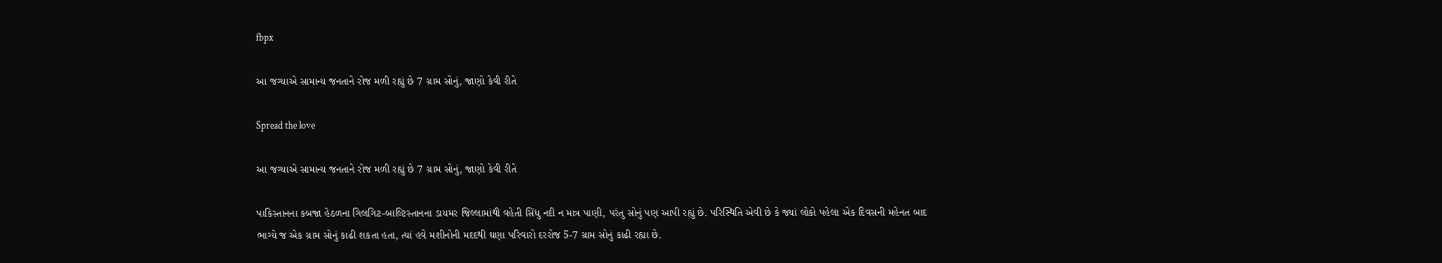fbpx

આ જગ્યાએ સામાન્ય જનતાને રોજ મળી રહ્યું છે 7 ગ્રામ સોનું, જાણો કેવી રીતે

Spread the love

આ જગ્યાએ સામાન્ય જનતાને રોજ મળી રહ્યું છે 7 ગ્રામ સોનું, જાણો કેવી રીતે

પાકિસ્તાનના કબજા હેઠળના ગિલગિટ-બાલ્ટિસ્તાનના ડાયમર જિલ્લામાંથી વહેતી સિંધુ નદી ન માત્ર પાણી, પરંતુ સોનું પણ આપી રહ્યું છે. પરિસ્થિતિ એવી છે કે જ્યાં લોકો પહેલા એક દિવસની મહેનત બાદ ભાગ્યે જ એક ગ્રામ સોનું કાઢી શકતા હતા, ત્યાં હવે મશીનોની મદદથી ઘણા પરિવારો દરરોજ 5-7 ગ્રામ સોનું કાઢી રહ્યા છે.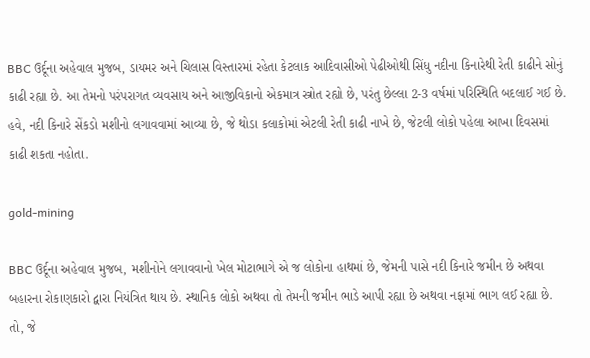BBC ઉર્દૂના અહેવાલ મુજબ, ડાયમર અને ચિલાસ વિસ્તારમાં રહેતા કેટલાક આદિવાસીઓ પેઢીઓથી સિંધુ નદીના કિનારેથી રેતી કાઢીને સોનું કાઢી રહ્યા છે. આ તેમનો પરંપરાગત વ્યવસાય અને આજીવિકાનો એકમાત્ર સ્ત્રોત રહ્યો છે, પરંતુ છેલ્લા 2-3 વર્ષમાં પરિસ્થિતિ બદલાઈ ગઈ છે. હવે, નદી કિનારે સેંકડો મશીનો લગાવવામાં આવ્યા છે, જે થોડા કલાકોમાં એટલી રેતી કાઢી નાખે છે, જેટલી લોકો પહેલા આખા દિવસમાં કાઢી શકતા નહોતા.

gold-mining

BBC ઉર્દૂના અહેવાલ મુજબ, મશીનોને લગાવવાનો ખેલ મોટાભાગે એ જ લોકોના હાથમાં છે, જેમની પાસે નદી કિનારે જમીન છે અથવા બહારના રોકાણકારો દ્વારા નિયંત્રિત થાય છે. સ્થાનિક લોકો અથવા તો તેમની જમીન ભાડે આપી રહ્યા છે અથવા નફામાં ભાગ લઈ રહ્યા છે. તો, જે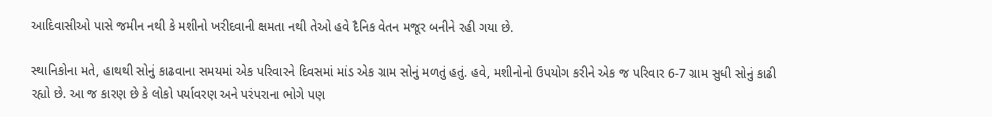આદિવાસીઓ પાસે જમીન નથી કે મશીનો ખરીદવાની ક્ષમતા નથી તેઓ હવે દૈનિક વેતન મજૂર બનીને રહી ગયા છે.

સ્થાનિકોના મતે, હાથથી સોનું કાઢવાના સમયમાં એક પરિવારને દિવસમાં માંડ એક ગ્રામ સોનું મળતું હતું. હવે, મશીનોનો ઉપયોગ કરીને એક જ પરિવાર 6-7 ગ્રામ સુધી સોનું કાઢી રહ્યો છે. આ જ કારણ છે કે લોકો પર્યાવરણ અને પરંપરાના ભોગે પણ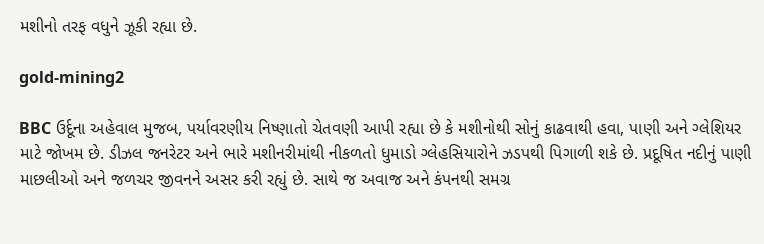મશીનો તરફ વધુને ઝૂકી રહ્યા છે.

gold-mining2

BBC ઉર્દૂના અહેવાલ મુજબ, પર્યાવરણીય નિષ્ણાતો ચેતવણી આપી રહ્યા છે કે મશીનોથી સોનું કાઢવાથી હવા, પાણી અને ગ્લેશિયર માટે જોખમ છે. ડીઝલ જનરેટર અને ભારે મશીનરીમાંથી નીકળતો ધુમાડો ગ્લેહસિયારોને ઝડપથી પિગાળી શકે છે. પ્રદૂષિત નદીનું પાણી માછલીઓ અને જળચર જીવનને અસર કરી રહ્યું છે. સાથે જ અવાજ અને કંપનથી સમગ્ર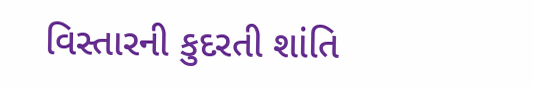વિસ્તારની કુદરતી શાંતિ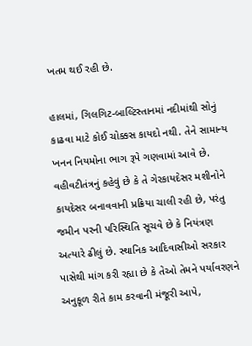ખતમ થઈ રહી છે.

હાલમાં, ગિલગિટ-બાલ્ટિસ્તાનમાં નદીમાંથી સોનું કાઢવા માટે કોઈ ચોક્કસ કાયદો નથી. તેને સામાન્ય ખનન નિયમોના ભાગ રૂપે ગણવામાં આવે છે. વહીવટીતંત્રનું કહેવું છે કે તે ગેરકાયદેસર મશીનોને કાયદેસર બનાવવાની પ્રક્રિયા ચાલી રહી છે, પરંતુ જમીન પરની પરિસ્થિતિ સૂચવે છે કે નિયંત્રણ અત્યારે ઢીલું છે. સ્થાનિક આદિવાસીઓ સરકાર પાસેથી માંગ કરી રહ્યા છે કે તેઓ તેમને પર્યાવરણને અનુકૂળ રીતે કામ કરવાની મંજૂરી આપે,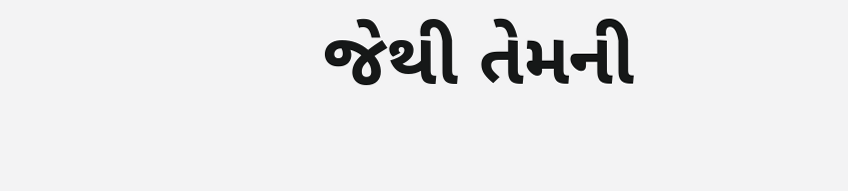જેથી તેમની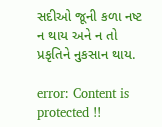સદીઓ જૂની કળા નષ્ટ ન થાય અને ન તો પ્રકૃતિને નુકસાન થાય.

error: Content is protected !!